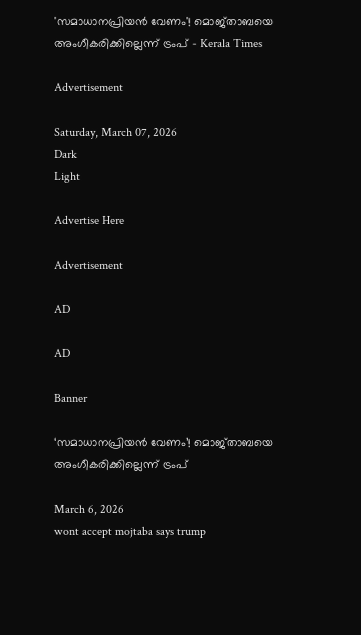'സമാധാനപ്രിയന്‍ വേണം'! മൊജ്താബയെ അംഗീകരിക്കില്ലെന്ന് ട്രംപ് - Kerala Times

Advertisement

Saturday, March 07, 2026
Dark
Light

Advertise Here

Advertisement

AD

AD

Banner

‘സമാധാനപ്രിയന്‍ വേണം’! മൊജ്താബയെ അംഗീകരിക്കില്ലെന്ന് ട്രംപ്

March 6, 2026
wont accept mojtaba says trump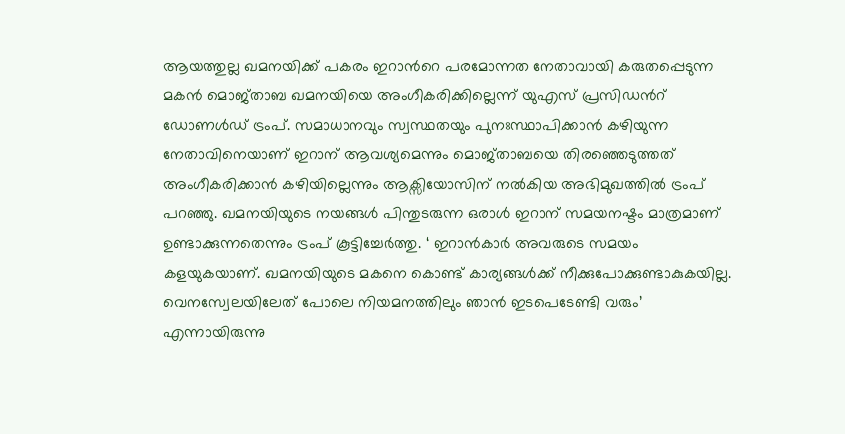ആയത്തുല്ല ഖമനയിക്ക് പകരം ഇറാന്‍റെ പരമോന്നത നേതാവായി കരുതപ്പെടുന്ന മകന്‍ മൊജ്താബ ഖമനയിയെ അംഗീകരിക്കില്ലെന്ന് യുഎസ് പ്രസിഡന്‍റ് ഡോണള്‍ഡ് ട്രംപ്. സമാധാനവും സ്വസ്ഥതയും പുനഃസ്ഥാപിക്കാന്‍ കഴിയുന്ന നേതാവിനെയാണ് ഇറാന് ആവശ്യമെന്നും മൊജ്താബയെ തിരഞ്ഞെടുത്തത് അംഗീകരിക്കാന്‍ കഴിയില്ലെന്നും ആക്സിയോസിന് നല്‍കിയ അഭിമുഖത്തില്‍ ട്രംപ് പറഞ്ഞു. ഖമനയിയുടെ നയങ്ങള്‍ പിന്തുടരുന്ന ഒരാള്‍ ഇറാന് സമയനഷ്ടം മാത്രമാണ് ഉണ്ടാക്കുന്നതെന്നും ട്രംപ് കൂട്ടിച്ചേര്‍ത്തു. ‘ ഇറാന്‍കാര്‍ അവരുടെ സമയം കളയുകയാണ്. ഖമനയിയുടെ മകനെ കൊണ്ട് കാര്യങ്ങള്‍ക്ക് നീക്കുപോക്കുണ്ടാകുകയില്ല. വെനസ്വേലയിലേത് പോലെ നിയമനത്തിലും ഞാന്‍ ഇടപെടേണ്ടി വരും’ എന്നായിരുന്നു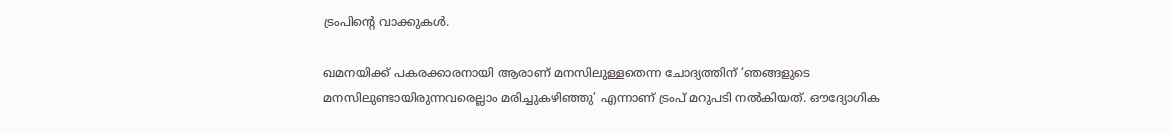ട്രംപിന്‍റെ വാക്കുകള്‍.

ഖമനയിക്ക് പകരക്കാരനായി ആരാണ് മനസിലുള്ളതെന്ന ചോദ്യത്തിന് ‘ഞങ്ങളുടെ മനസിലുണ്ടായിരുന്നവരെല്ലാം മരിച്ചുകഴിഞ്ഞു’ എന്നാണ് ട്രംപ് മറുപടി നല്‍കിയത്. ഔദ്യോഗിക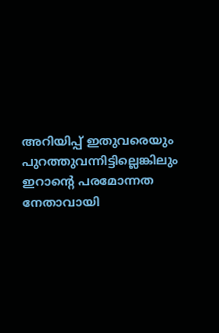അറിയിപ്പ് ഇതുവരെയും പുറത്തുവന്നിട്ടില്ലെങ്കിലും ഇറാന്‍റെ പരമോന്നത നേതാവായി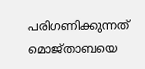പരിഗണിക്കുന്നത് മൊജ്താബയെ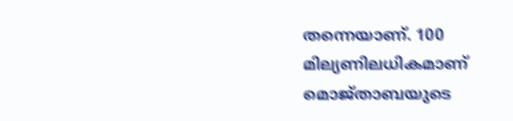തന്നെയാണ്. 100 മില്യണിലധികമാണ് മൊജ്താബയുടെ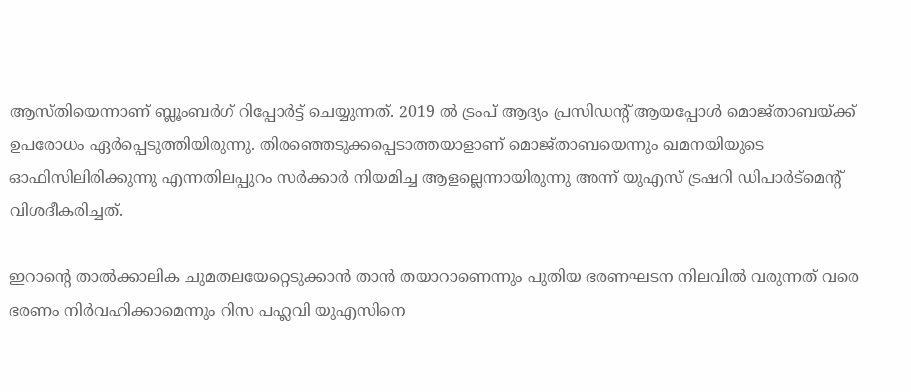ആസ്തിയെന്നാണ് ബ്ലൂംബര്‍ഗ് റിപ്പോര്‍ട്ട് ചെയ്യുന്നത്. 2019 ല്‍ ട്രംപ് ആദ്യം പ്രസിഡന്‍റ് ആയപ്പോള്‍ മൊജ്താബയ്ക്ക് ഉപരോധം ഏര്‍പ്പെടുത്തിയിരുന്നു. തിരഞ്ഞെടുക്കപ്പെടാത്തയാളാണ് മൊജ്താബയെന്നും ഖമനയിയുടെ ഓഫിസിലിരിക്കുന്നു എന്നതിലപ്പുറം സര്‍ക്കാര്‍ നിയമിച്ച ആളല്ലെന്നായിരുന്നു അന്ന് യുഎസ് ട്രഷറി ഡിപാര്‍ട്മെന്‍റ് വിശദീകരിച്ചത്.

ഇറാന്‍റെ താല്‍ക്കാലിക ചുമതലയേറ്റെടുക്കാന്‍ താന്‍ തയാറാണെന്നും പുതിയ ഭരണഘടന നിലവില്‍ വരുന്നത് വരെ ഭരണം നിര്‍വഹിക്കാമെന്നും റിസ പഹ്ലവി യുഎസിനെ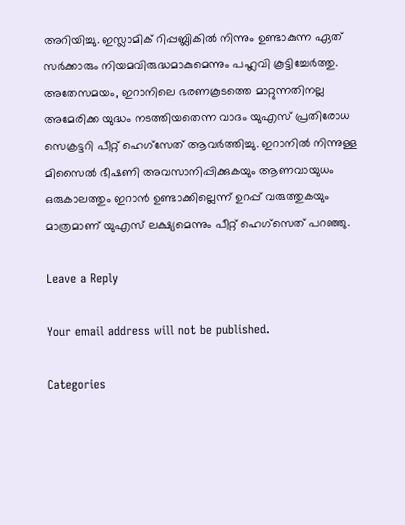അറിയിച്ചു. ഇസ്ലാമിക് റിപ്പബ്ലികില്‍ നിന്നും ഉണ്ടാകുന്ന ഏത്  സര്‍ക്കാരും നിയമവിരുദ്ധമാകുമെന്നും പഹ്ലവി കൂട്ടിച്ചേര്‍ത്തു. അതേസമയം, ഇറാനിലെ ഭരണകൂടത്തെ മാറ്റുന്നതിനല്ല അമേരിക്ക യുദ്ധം നടത്തിയതെന്ന വാദം യുഎസ് പ്രതിരോധ സെക്രട്ടറി പീറ്റ് ഹെഗ്സേത് ആവര്‍ത്തിച്ചു. ഇറാനില്‍ നിന്നുള്ള മിസൈല്‍ ഭീഷണി അവസാനിപ്പിക്കുകയും ആണവായുധം ഒരുകാലത്തും ഇറാന്‍ ഉണ്ടാക്കില്ലെന്ന് ഉറപ്പ് വരുത്തുകയും മാത്രമാണ് യുഎസ് ലക്ഷ്യമെന്നും പീറ്റ് ഹെഗ്സെത് പറഞ്ഞു.

Leave a Reply

Your email address will not be published.

Categories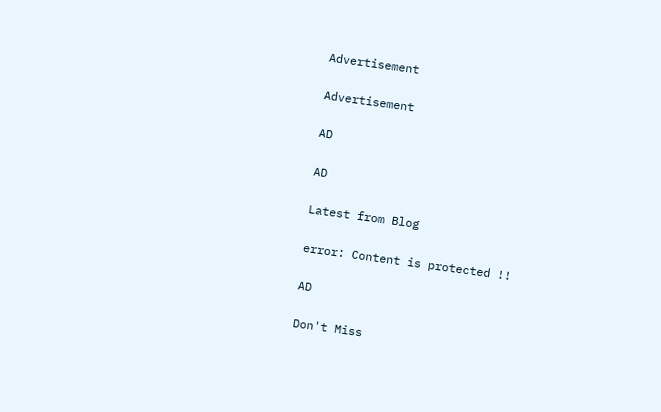Advertisement

Advertisement

AD

AD

Latest from Blog

error: Content is protected !!

AD

Don't Miss